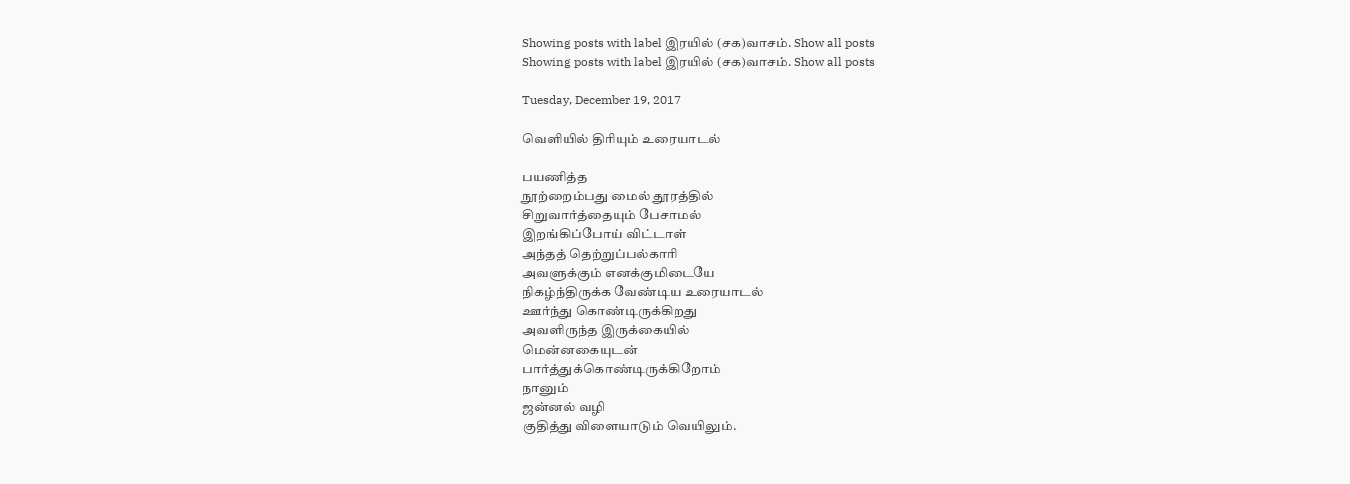Showing posts with label இரயில் (சக)வாசம். Show all posts
Showing posts with label இரயில் (சக)வாசம். Show all posts

Tuesday, December 19, 2017

வெளியில் திரியும் உரையாடல்

பயணித்த
நூற்றைம்பது மைல் தூரத்தில்
சிறுவார்த்தையும் பேசாமல்
இறங்கிப்போய் விட்டாள்
அந்தத் தெற்றுப்பல்காரி
அவளுக்கும் எனக்குமிடையே
நிகழ்ந்திருக்க வேண்டிய உரையாடல்
ஊர்ந்து கொண்டிருக்கிறது
அவளிருந்த இருக்கையில்
மென்னகையுடன்
பார்த்துக்கொண்டிருக்கிறோம்
நானும்
ஜன்னல் வழி
குதித்து விளையாடும் வெயிலும்.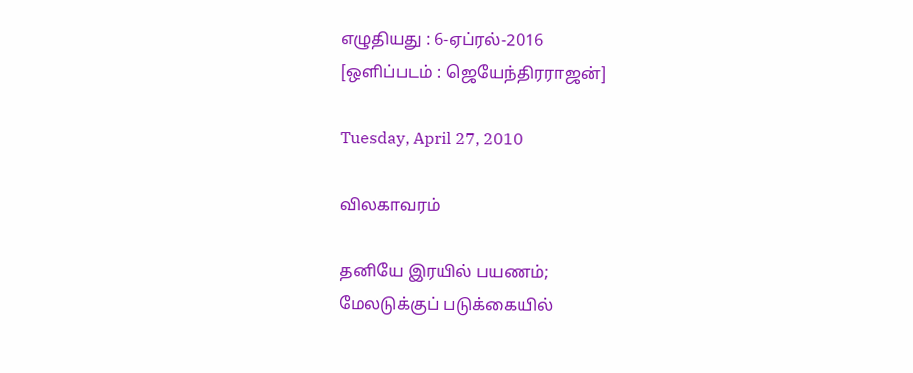எழுதியது : 6-ஏப்ரல்-2016
[ஒளிப்படம் : ஜெயேந்திரராஜன்]

Tuesday, April 27, 2010

விலகாவரம்

தனியே இரயில் பயணம்;
மேலடுக்குப் படுக்கையில்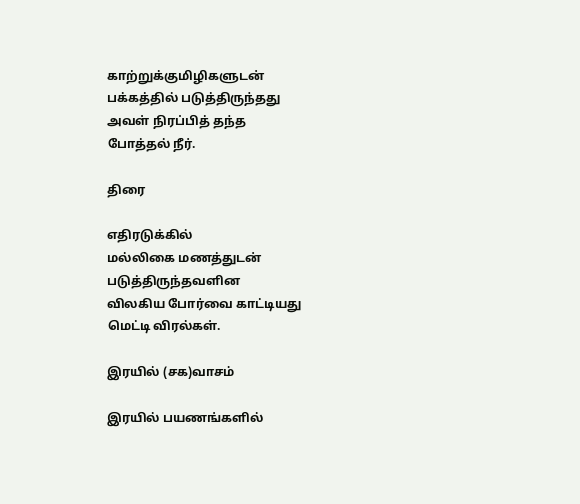காற்றுக்குமிழிகளுடன்
பக்கத்தில் படுத்திருந்தது
அவள் நிரப்பித் தந்த
போத்தல் நீர்.

திரை

எதிரடுக்கில்
மல்லிகை மணத்துடன்
படுத்திருந்தவளின
விலகிய போர்வை காட்டியது
மெட்டி விரல்கள்.

இரயில் (சக)வாசம்

இரயில் பயணங்களில்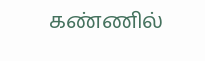கண்ணில்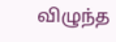விழுந்த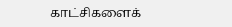காட்சிகளைக்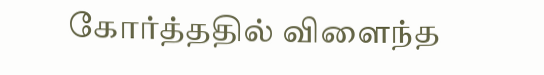கோர்த்ததில் விளைந்த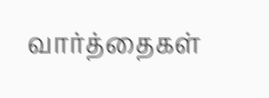வார்த்தைகள்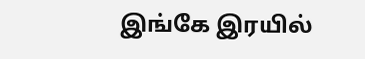இங்கே இரயில்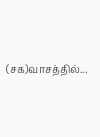(சக)வாசத்தில்...